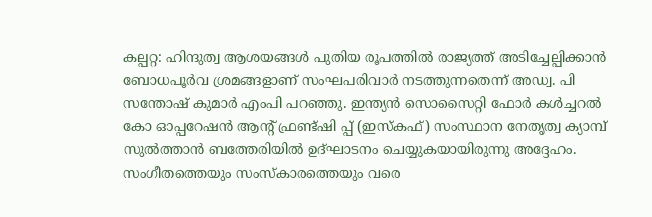കല്പറ്റ: ഹിന്ദുത്വ ആശയങ്ങൾ പുതിയ രൂപത്തിൽ രാജ്യത്ത് അടിച്ചേല്പിക്കാൻ ബോധപൂർവ ശ്രമങ്ങളാണ് സംഘപരിവാർ നടത്തുന്നതെന്ന് അഡ്വ. പി സന്തോഷ് കുമാർ എംപി പറഞ്ഞു. ഇന്ത്യൻ സൊസൈറ്റി ഫോർ കൾച്ചറൽ കോ ഓപ്പറേഷൻ ആൻ്റ് ഫ്രണ്ട്ഷി പ്പ് (ഇസ്കഫ്) സംസ്ഥാന നേതൃത്വ ക്യാമ്പ് സുൽത്താൻ ബത്തേരിയിൽ ഉദ്ഘാടനം ചെയ്യുകയായിരുന്നു അദ്ദേഹം.
സംഗീതത്തെയും സംസ്കാരത്തെയും വരെ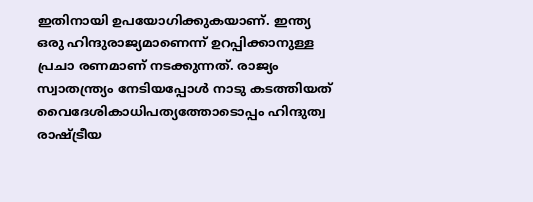ഇതിനായി ഉപയോഗിക്കുകയാണ്. ഇന്ത്യ ഒരു ഹിന്ദുരാജ്യമാണെന്ന് ഉറപ്പിക്കാനുള്ള പ്രചാ രണമാണ് നടക്കുന്നത്. രാജ്യം സ്വാതന്ത്ര്യം നേടിയപ്പോൾ നാടു കടത്തിയത് വൈദേശികാധിപത്യത്തോടൊപ്പം ഹിന്ദുത്വ രാഷ്ട്രീയ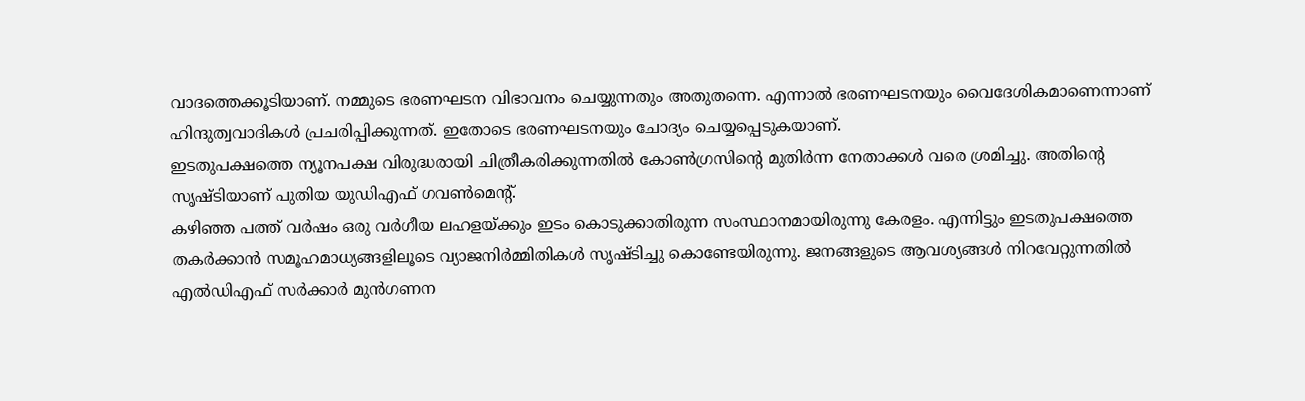വാദത്തെക്കൂടിയാണ്. നമ്മുടെ ഭരണഘടന വിഭാവനം ചെയ്യുന്നതും അതുതന്നെ. എന്നാൽ ഭരണഘടനയും വൈദേശികമാണെന്നാണ് ഹിന്ദുത്വവാദികൾ പ്രചരിപ്പിക്കുന്നത്. ഇതോടെ ഭരണഘടനയും ചോദ്യം ചെയ്യപ്പെടുകയാണ്.
ഇടതുപക്ഷത്തെ ന്യൂനപക്ഷ വിരുദ്ധരായി ചിത്രീകരിക്കുന്നതിൽ കോൺഗ്രസിൻ്റെ മുതിർന്ന നേതാക്കൾ വരെ ശ്രമിച്ചു. അതിൻ്റെ സൃഷ്ടിയാണ് പുതിയ യുഡിഎഫ് ഗവൺമെന്റ്.
കഴിഞ്ഞ പത്ത് വർഷം ഒരു വർഗീയ ലഹളയ്ക്കും ഇടം കൊടുക്കാതിരുന്ന സംസ്ഥാനമായിരുന്നു കേരളം. എന്നിട്ടും ഇടതുപക്ഷത്തെ തകർക്കാൻ സമൂഹമാധ്യങ്ങളിലൂടെ വ്യാജനിർമ്മിതികൾ സൃഷ്ടിച്ചു കൊണ്ടേയിരുന്നു. ജനങ്ങളുടെ ആവശ്യങ്ങൾ നിറവേറ്റുന്നതിൽ എൽഡിഎഫ് സർക്കാർ മുൻഗണന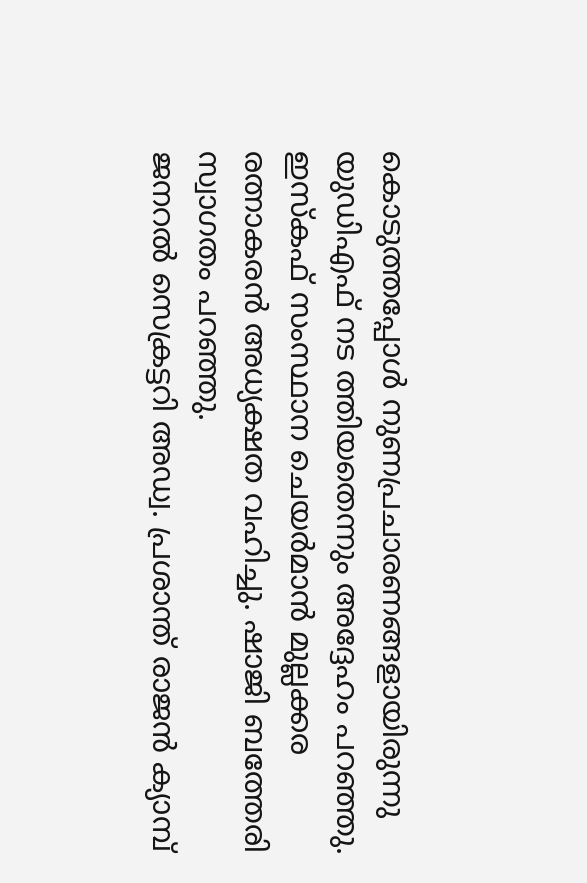കൊടുത്തപ്പോൾ നുണപ്രചാരണങ്ങളായിരുന്നു യുഡിഎഫ് നട ത്തിയതെന്നും അദ്ദേഹം പറഞ്ഞു. ഇസ്കഫ് സംസ്ഥാന ചെയർമാൻ മുല്ലക്കര രത്നാകരൻ അധ്യക്ഷത വഹിച്ചു. ഷാജി ബത്തേരി സ്വാഗതം പറഞ്ഞു.
ജനറൽ സെക്രട്ടറി അഡ്വ. പ്രശാന്ത് രാജൻ ക്യാമ്പ്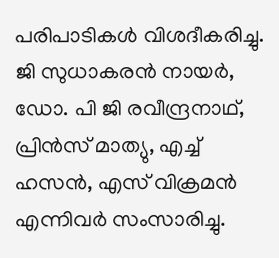പരിപാടികൾ വിശദീകരിച്ചു. ജി സുധാകരൻ നായർ, ഡോ. പി ജി രവീന്ദ്രനാഥ്, പ്രിൻസ് മാത്യു, എച്ച് ഹസൻ, എസ് വിക്രമൻ എന്നിവർ സംസാരിച്ചു.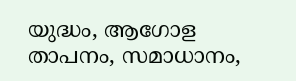യുദ്ധം, ആഗോള താപനം, സമാധാനം,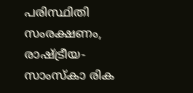പരിസ്ഥിതി സംരക്ഷണം, രാഷ്ട്രീയ-സാംസ്കാ രിക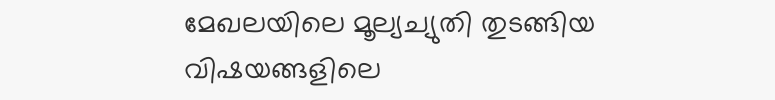മേഖലയിലെ മൂല്യച്യുതി തുടങ്ങിയ വിഷയങ്ങളിലെ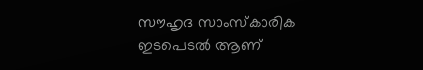സൗഹൃദ സാംസ്കാരിക ഇടപെടൽ ആണ്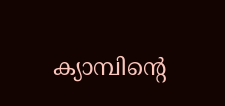ക്യാമ്പിന്റെ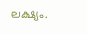ലക്ഷ്യം.